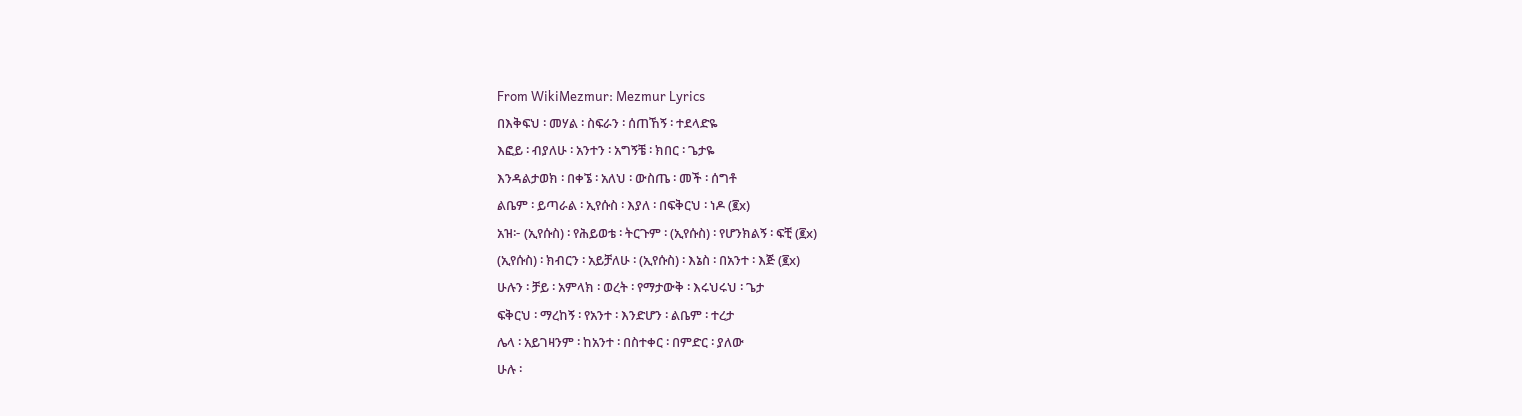From WikiMezmur: Mezmur Lyrics
በእቅፍህ ፡ መሃል ፡ ስፍራን ፡ ሰጠኸኝ ፡ ተደላድዬ
እፎይ ፡ ብያለሁ ፡ አንተን ፡ አግኝቼ ፡ ክበር ፡ ጌታዬ
እንዳልታወክ ፡ በቀኜ ፡ አለህ ፡ ውስጤ ፡ መች ፡ ሰግቶ
ልቤም ፡ ይጣራል ፡ ኢየሱስ ፡ እያለ ፡ በፍቅርህ ፡ ነዶ (፪x)
አዝ፦ (ኢየሱስ) ፡ የሕይወቴ ፡ ትርጉም ፡ (ኢየሱስ) ፡ የሆንክልኝ ፡ ፍቺ (፪x)
(ኢየሱስ) ፡ ክብርን ፡ አይቻለሁ ፡ (ኢየሱስ) ፡ እኔስ ፡ በአንተ ፡ እጅ (፪x)
ሁሉን ፡ ቻይ ፡ አምላክ ፡ ወረት ፡ የማታውቅ ፡ እሩህሩህ ፡ ጌታ
ፍቅርህ ፡ ማረከኝ ፡ የአንተ ፡ እንድሆን ፡ ልቤም ፡ ተረታ
ሌላ ፡ አይገዛንም ፡ ከአንተ ፡ በስተቀር ፡ በምድር ፡ ያለው
ሁሉ ፡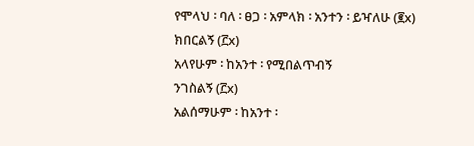የሞላህ ፡ ባለ ፡ ፀጋ ፡ አምላክ ፡ አንተን ፡ ይዣለሁ (፪x)
ክበርልኝ (፫x)
አላየሁም ፡ ከአንተ ፡ የሚበልጥብኝ
ንገስልኝ (፫x)
አልሰማሁም ፡ ከአንተ ፡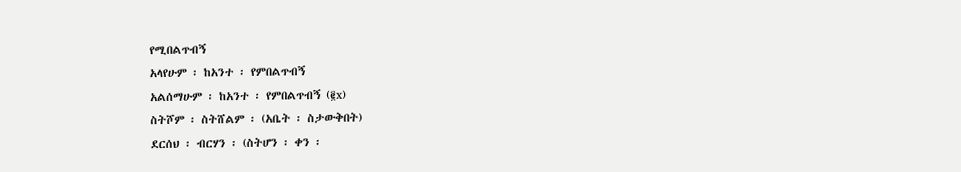የሚበልጥብኝ
አላየሁም ፡ ከአንተ ፡ የምበልጥብኝ
አልሰማሁም ፡ ከአንተ ፡ የምበልጥብኝ (፪x)
ስትሾም ፡ ስትሸልም ፡ (አቤት ፡ ስታውቅበት)
ደርሰህ ፡ ብርሃን ፡ (ስትሆን ፡ ቀን ፡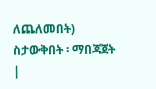ለጨለመበት)
ስታውቅበት ፡ ማበጃጀት
|